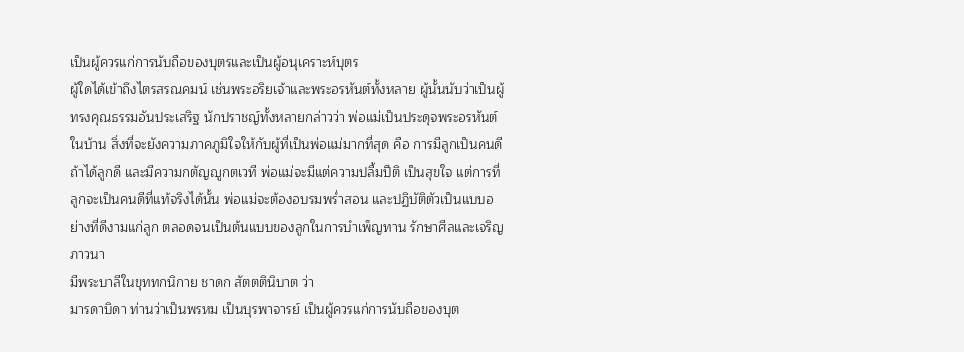เป็นผู้ควรแก่การนับถือของบุตรและเป็นผู้อนุเคราะห์บุตร
ผู้ใดได้เข้าถึงไตรสรณคมน์ เช่นพระอริยเจ้าและพระอรหันต์ทั้งหลาย ผู้นั้นนับว่าเป็นผู้ทรงคุณธรรมอันประเสริฐ นักปราชญ์ทั้งหลายกล่าวว่า พ่อแม่เป็นประดุจพระอรหันต์ในบ้าน สิ่งที่จะยังความภาคภูมิใจให้กับผู้ที่เป็นพ่อแม่มากที่สุด คือ การมีลูกเป็นคนดี ถ้าได้ลูกดี และมีความกตัญญูกตเวที พ่อแม่จะมีแต่ความปลื้มปีติ เป็นสุขใจ แต่การที่ลูกจะเป็นคนดีที่แท้จริงได้นั้น พ่อแม่จะต้องอบรมพร่ำสอน และปฏิบัติตัวเป็นแบบอย่างที่ดีงามแก่ลูก ตลอดจนเป็นต้นแบบของลูกในการบำเพ็ญทาน รักษาศีลและเจริญภาวนา
มีพระบาลีในขุททกนิกาย ชาดก สัตตตินิบาต ว่า
มารดาบิดา ท่านว่าเป็นพรหม เป็นบุรพาจารย์ เป็นผู้ควรแก่การนับถือของบุต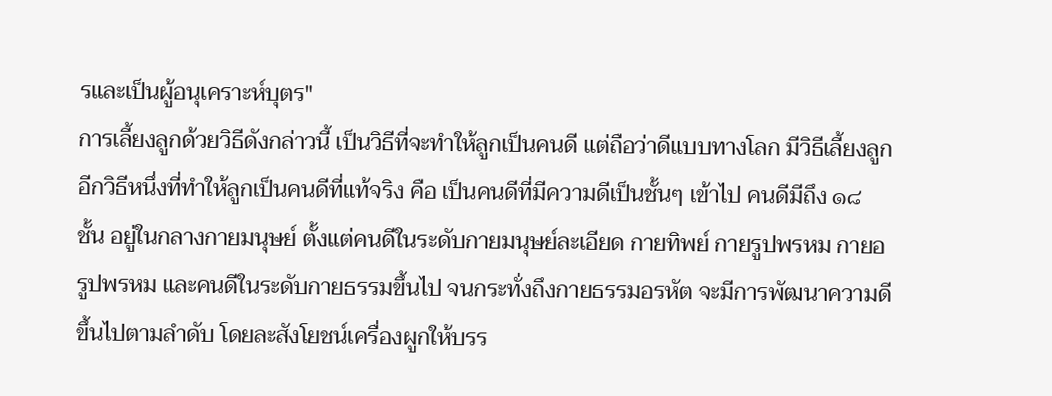รและเป็นผู้อนุเคราะห์บุตร"
การเลี้ยงลูกด้วยวิธีดังกล่าวนี้ เป็นวิธีที่จะทำให้ลูกเป็นคนดี แต่ถือว่าดีแบบทางโลก มีวิธีเลี้ยงลูกอีกวิธีหนึ่งที่ทำให้ลูกเป็นคนดีที่แท้จริง คือ เป็นคนดีที่มีความดีเป็นชั้นๆ เข้าไป คนดีมีถึง ๑๘ ชั้น อยู่ในกลางกายมนุษย์ ตั้งแต่คนดีในระดับกายมนุษย์ละเอียด กายทิพย์ กายรูปพรหม กายอรูปพรหม และคนดีในระดับกายธรรมขึ้นไป จนกระทั่งถึงกายธรรมอรหัต จะมีการพัฒนาความดีขึ้นไปตามลำดับ โดยละสังโยชน์เครื่องผูกให้บรร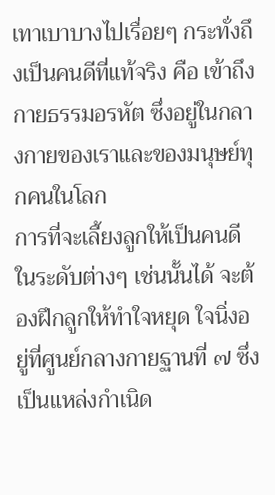เทาเบาบางไปเรื่อยๆ กระทั่งถึงเป็นคนดีที่แท้จริง คือ เข้าถึงกายธรรมอรหัต ซึ่งอยู่ในกลางกายของเราและของมนุษย์ทุกคนในโลก
การที่จะเลี้ยงลูกให้เป็นคนดีในระดับต่างๆ เช่นนั้นได้ จะต้องฝึกลูกให้ทำใจหยุด ใจนิ่งอยู่ที่ศูนย์กลางกายฐานที่ ๗ ซึ่งเป็นแหล่งกำเนิด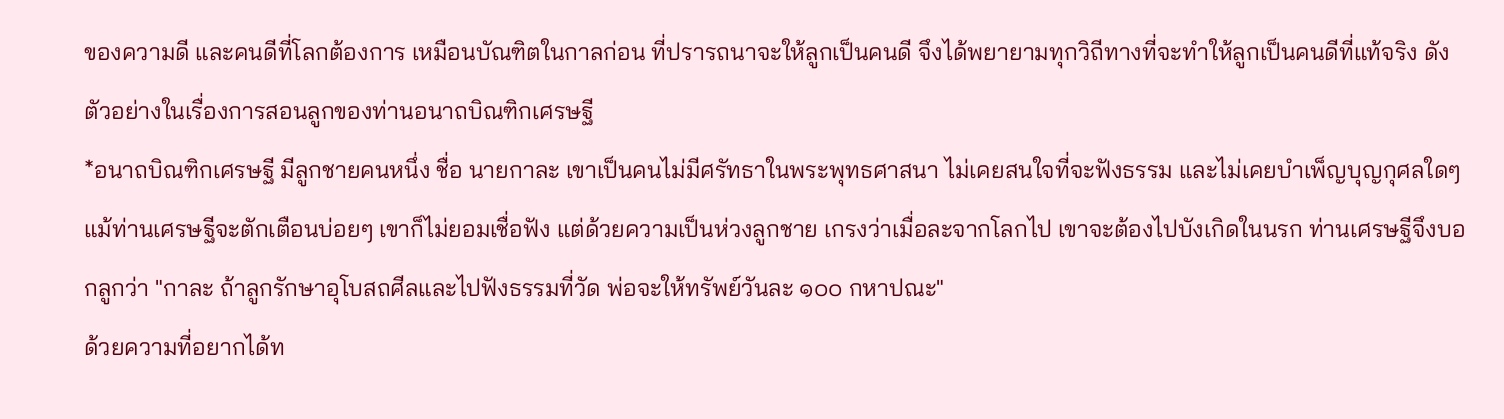ของความดี และคนดีที่โลกต้องการ เหมือนบัณฑิตในกาลก่อน ที่ปรารถนาจะให้ลูกเป็นคนดี จึงได้พยายามทุกวิถีทางที่จะทำให้ลูกเป็นคนดีที่แท้จริง ดังตัวอย่างในเรื่องการสอนลูกของท่านอนาถบิณฑิกเศรษฐี
*อนาถบิณฑิกเศรษฐี มีลูกชายคนหนึ่ง ชื่อ นายกาละ เขาเป็นคนไม่มีศรัทธาในพระพุทธศาสนา ไม่เคยสนใจที่จะฟังธรรม และไม่เคยบำเพ็ญบุญกุศลใดๆ แม้ท่านเศรษฐีจะตักเตือนบ่อยๆ เขาก็ไม่ยอมเชื่อฟัง แต่ด้วยความเป็นห่วงลูกชาย เกรงว่าเมื่อละจากโลกไป เขาจะต้องไปบังเกิดในนรก ท่านเศรษฐีจึงบอกลูกว่า "กาละ ถ้าลูกรักษาอุโบสถศีลและไปฟังธรรมที่วัด พ่อจะให้ทรัพย์วันละ ๑๐๐ กหาปณะ"
ด้วยความที่อยากได้ท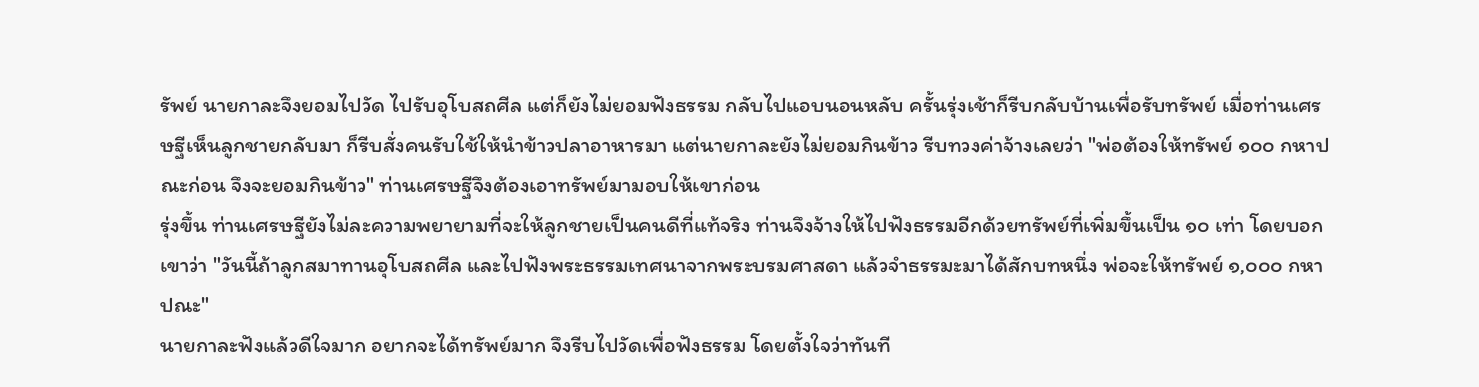รัพย์ นายกาละจึงยอมไปวัด ไปรับอุโบสถศีล แต่ก็ยังไม่ยอมฟังธรรม กลับไปแอบนอนหลับ ครั้นรุ่งเช้าก็รีบกลับบ้านเพื่อรับทรัพย์ เมื่อท่านเศรษฐีเห็นลูกชายกลับมา ก็รีบสั่งคนรับใช้ให้นำข้าวปลาอาหารมา แต่นายกาละยังไม่ยอมกินข้าว รีบทวงค่าจ้างเลยว่า "พ่อต้องให้ทรัพย์ ๑๐๐ กหาปณะก่อน จึงจะยอมกินข้าว" ท่านเศรษฐีจึงต้องเอาทรัพย์มามอบให้เขาก่อน
รุ่งขึ้น ท่านเศรษฐียังไม่ละความพยายามที่จะให้ลูกชายเป็นคนดีที่แท้จริง ท่านจึงจ้างให้ไปฟังธรรมอีกด้วยทรัพย์ที่เพิ่มขึ้นเป็น ๑๐ เท่า โดยบอกเขาว่า "วันนี้ถ้าลูกสมาทานอุโบสถศีล และไปฟังพระธรรมเทศนาจากพระบรมศาสดา แล้วจำธรรมะมาได้สักบทหนึ่ง พ่อจะให้ทรัพย์ ๑,๐๐๐ กหาปณะ"
นายกาละฟังแล้วดีใจมาก อยากจะได้ทรัพย์มาก จึงรีบไปวัดเพื่อฟังธรรม โดยตั้งใจว่าทันที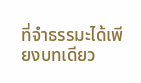ที่จำธรรมะได้เพียงบทเดียว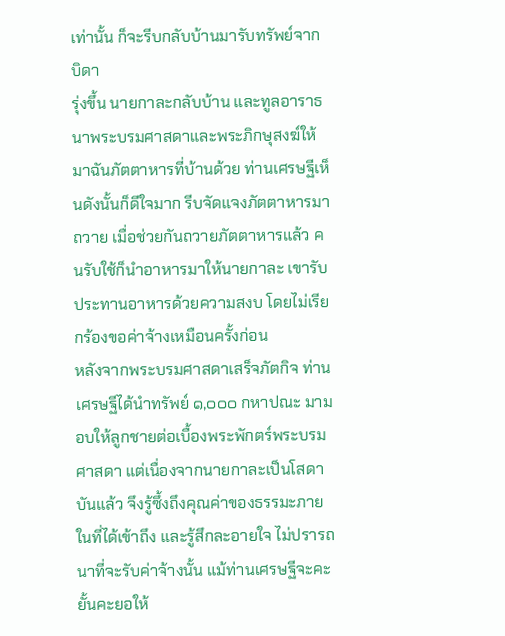เท่านั้น ก็จะรีบกลับบ้านมารับทรัพย์จากบิดา
รุ่งขึ้น นายกาละกลับบ้าน และทูลอาราธนาพระบรมศาสดาและพระภิกษุสงฆ์ให้มาฉันภัตตาหารที่บ้านด้วย ท่านเศรษฐีเห็นดังนั้นก็ดีใจมาก รีบจัดแจงภัตตาหารมาถวาย เมื่อช่วยกันถวายภัตตาหารแล้ว คนรับใช้ก็นำอาหารมาให้นายกาละ เขารับประทานอาหารด้วยความสงบ โดยไม่เรียกร้องขอค่าจ้างเหมือนครั้งก่อน
หลังจากพระบรมศาสดาเสร็จภัตกิจ ท่านเศรษฐีได้นำทรัพย์ ๑,๐๐๐ กหาปณะ มามอบให้ลูกชายต่อเบื้องพระพักตร์พระบรมศาสดา แต่เนื่องจากนายกาละเป็นโสดาบันแล้ว จึงรู้ซึ้งถึงคุณค่าของธรรมะภายในที่ได้เข้าถึง และรู้สึกละอายใจ ไม่ปรารถนาที่จะรับค่าจ้างนั้น แม้ท่านเศรษฐีจะคะยั้นคะยอให้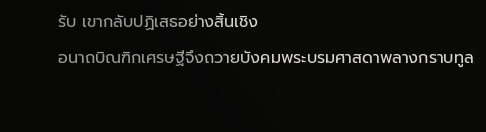รับ เขากลับปฏิเสธอย่างสิ้นเชิง
อนาถบิณฑิกเศรษฐีจึงถวายบังคมพระบรมศาสดาพลางกราบทูล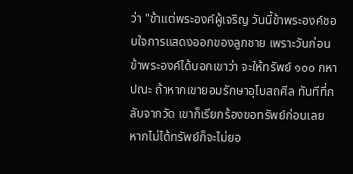ว่า "ข้าแต่พระองค์ผู้เจริญ วันนี้ข้าพระองค์ชอบใจการแสดงออกของลูกชาย เพราะวันก่อนข้าพระองค์ได้บอกเขาว่า จะให้ทรัพย์ ๑๐๐ กหาปณะ ถ้าหากเขายอมรักษาอุโบสถศีล ทันทีที่กลับจากวัด เขาก็เรียกร้องขอทรัพย์ก่อนเลย หากไม่ได้ทรัพย์ก็จะไม่ยอ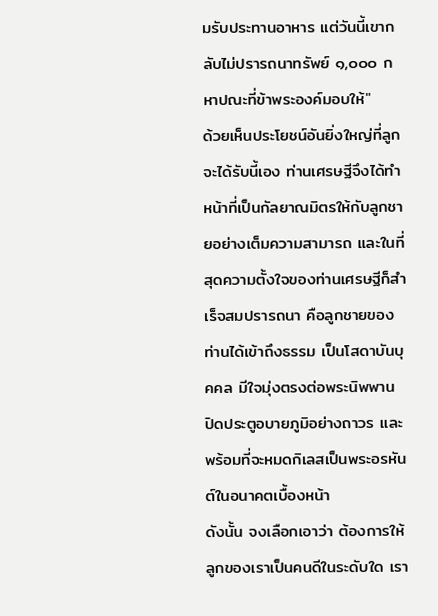มรับประทานอาหาร แต่วันนี้เขากลับไม่ปรารถนาทรัพย์ ๑,๐๐๐ กหาปณะที่ข้าพระองค์มอบให้"
ด้วยเห็นประโยชน์อันยิ่งใหญ่ที่ลูกจะได้รับนี้เอง ท่านเศรษฐีจึงได้ทำหน้าที่เป็นกัลยาณมิตรให้กับลูกชายอย่างเต็มความสามารถ และในที่สุดความตั้งใจของท่านเศรษฐีก็สำเร็จสมปรารถนา คือลูกชายของท่านได้เข้าถึงธรรม เป็นโสดาบันบุคคล มีใจมุ่งตรงต่อพระนิพพาน ปิดประตูอบายภูมิอย่างถาวร และพร้อมที่จะหมดกิเลสเป็นพระอรหันต์ในอนาคตเบื้องหน้า
ดังนั้น จงเลือกเอาว่า ต้องการให้ลูกของเราเป็นคนดีในระดับใด เรา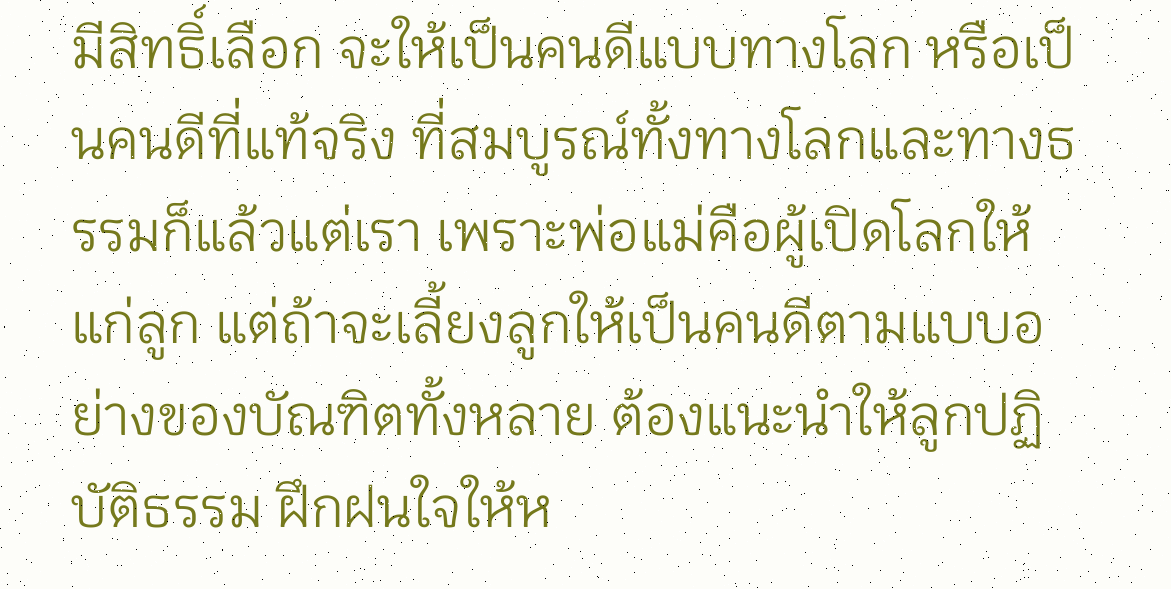มีสิทธิ์เลือก จะให้เป็นคนดีแบบทางโลก หรือเป็นคนดีที่แท้จริง ที่สมบูรณ์ทั้งทางโลกและทางธรรมก็แล้วแต่เรา เพราะพ่อแม่คือผู้เปิดโลกให้แก่ลูก แต่ถ้าจะเลี้ยงลูกให้เป็นคนดีตามแบบอย่างของบัณฑิตทั้งหลาย ต้องแนะนำให้ลูกปฏิบัติธรรม ฝึกฝนใจให้ห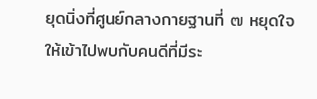ยุดนิ่งที่ศูนย์กลางกายฐานที่ ๗ หยุดใจให้เข้าไปพบกับคนดีที่มีระ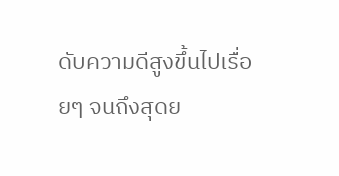ดับความดีสูงขึ้นไปเรื่อยๆ จนถึงสุดย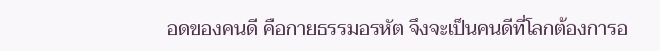อดของคนดี คือกายธรรมอรหัต จึงจะเป็นคนดีที่โลกต้องการอ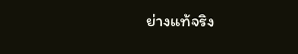ย่างแท้จริง